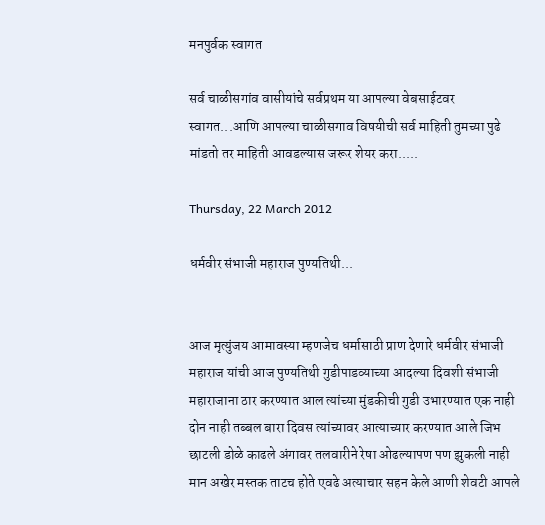मनपुर्वक स्वागत

सर्व चाळीसगांव वासीयांचे सर्वप्रथम या आपल्या वेबसाईटवर स्वागत...आणि आपल्या चाळीसगाव विषयीची सर्व माहिती तुमच्या पुढे मांडतो तर माहिती आवडल्यास जरूर शेयर करा.....

Thursday, 22 March 2012

धर्मवीर संभाजी महाराज पुण्यतिथी...


आज मृत्युंजय आमावस्या म्हणजेच धर्मासाठी प्राण देणारे धर्मवीर संभाजी महाराज यांची आज पुण्यतिथी गुडीपाडव्याच्या आदल्या दिवशी संभाजी महाराजाना ठार करण्यात आल त्यांच्या मुंडकीची गुडी उभारण्यात एक नाही दोन नाही तब्बल बारा दिवस त्यांच्यावर आत्याच्यार करण्यात आले जिभ छाटली डोळे काढले अंगावर तलवारीने रेषा ओढल्यापण पण झुकली नाही मान अखेर मस्तक ताटच होते एवढे अत्याचार सहन केले आणी शेवटी आपले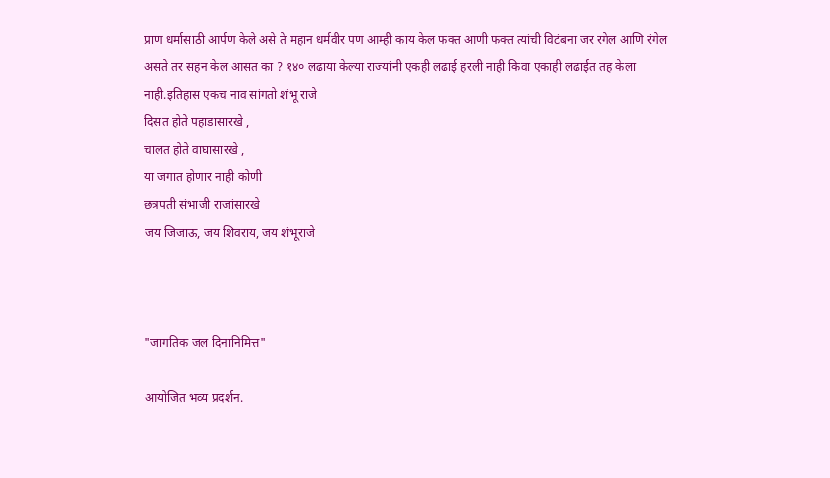प्राण धर्मासाठी आर्पण केले असे ते महान धर्मवीर पण आम्ही काय केल फक्त आणी फक्त त्यांची विटंबना जर रगेल आणि रंगेल असते तर सहन केल आसत का ? १४० लढाया केल्या राज्यांनी एकही लढाई हरली नाही किवा एकाही लढाईत तह केला नाही.इतिहास एकच नाव सांगतो शंभू राजे
दिसत होते पहाडासारखे ,
चालत होते वाघासारखे ,
या जगात होणार नाही कोणी
छत्रपती संभाजी राजांसारखे
जय जिजाऊ, जय शिवराय, जय शंभूराजे



"जागतिक जल दिनानिमित्त"

आयोजित भव्य प्रदर्शन.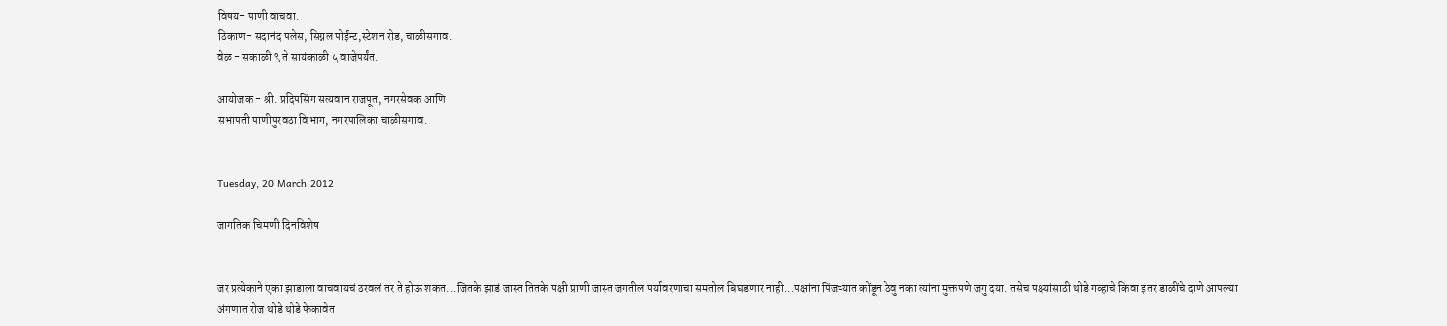विषय- पाणी वाचवा.
ठिकाण- सदानंद पलेस, सिग्नल पोईन्ट,स्टेशन रोड, चाळीसगाव.
वेळ - सकाळी ९ ते सायंकाळी ५ वाजेपर्यंत.

आयोजक - श्री. प्रदिपसिंग सत्यवान राजपूत, नगरसेवक आणि
सभापती पाणीपुरवठा विभाग, नगरपालिका चाळीसगाव.


Tuesday, 20 March 2012

जागतिक चिमणी दिनविशेष


जर प्रत्येकाने एका झाडाला वाचवायचं ठरवलं तर ते होऊ शकत...जितके झाडं जास्त तितके पक्षी प्राणी जास्त जगतील पर्यावरणाचा समतोल बिघडणार नाही...पक्षांना पिंजऱ्यात कोंडून ठेवु नका त्यांना मुक्तपणे जगु दया. तसेच पक्ष्यांसाठी थोडे गव्हाचे किवा इतर डाळींचे दाणे आपल्या अंगणात रोज थोडे थोडे फेकावेत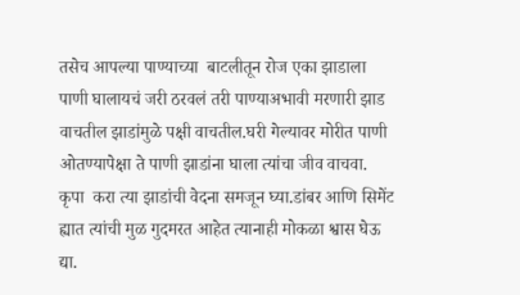तसेच आपल्या पाण्याच्या  बाटलीतून रोज एका झाडाला पाणी घालायचं जरी ठरवलं तरी पाण्याअभावी मरणारी झाड वाचतील झाडांमुळे पक्षी वाचतील.घरी गेल्यावर मोरीत पाणी ओतण्यापेक्षा ते पाणी झाडांना घाला त्यांचा जीव वाचवा. कृपा  करा त्या झाडांची वेदना समजून घ्या.डांबर आणि सिमेंट ह्यात त्यांची मुळ गुदमरत आहेत त्यानाही मोकळा श्वास घेऊ द्या.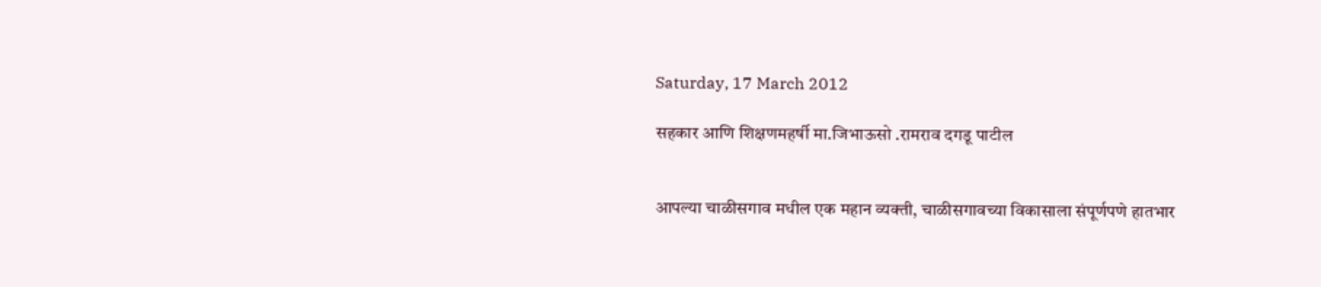Saturday, 17 March 2012

सहकार आणि शिक्षणमहर्षी मा.जिभाऊसो .रामराव दगडू पाटील


आपल्या चाळीसगाव मधील एक महान व्यक्ती, चाळीसगावच्या विकासाला संपूर्णपणे हातभार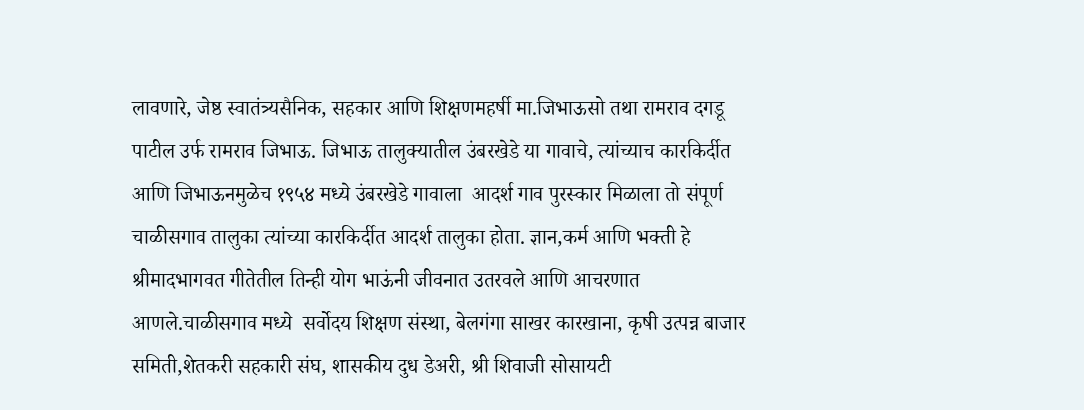लावणारे, जेष्ठ स्वातंत्र्यसैनिक, सहकार आणि शिक्षणमहर्षी मा.जिभाऊसो तथा रामराव दगडू पाटील उर्फ रामराव जिभाऊ. जिभाऊ तालुक्यातील उंबरखेडे या गावाचे, त्यांच्याच कारकिर्दीत  आणि जिभाऊनमुळेच १९५४ मध्ये उंबरखेडे गावाला  आदर्श गाव पुरस्कार मिळाला तो संपूर्ण चाळीसगाव तालुका त्यांच्या कारकिर्दीत आदर्श तालुका होता. ज्ञान,कर्म आणि भक्ती हे श्रीमादभागवत गीतेतील तिन्ही योग भाऊंनी जीवनात उतरवले आणि आचरणात आणले.चाळीसगाव मध्ये  सर्वोदय शिक्षण संस्था, बेलगंगा साखर कारखाना, कृषी उत्पन्न बाजार समिती,शेतकरी सहकारी संघ, शासकीय दुध डेअरी, श्री शिवाजी सोसायटी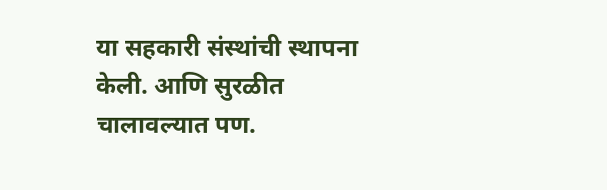या सहकारी संस्थांची स्थापना केली. आणि सुरळीत चालावल्यात पण.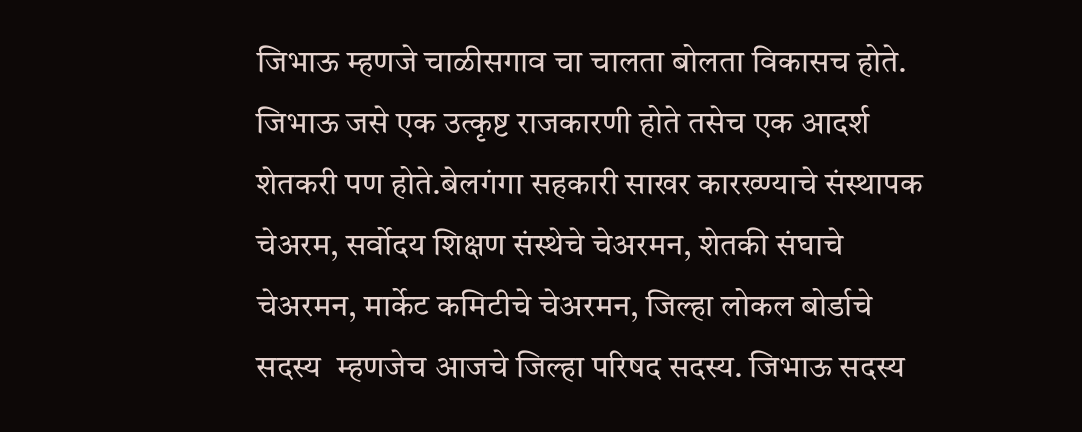जिभाऊ म्हणजे चाळीसगाव चा चालता बोलता विकासच होते. जिभाऊ जसे एक उत्कृष्ट राजकारणी होते तसेच एक आदर्श शेतकरी पण होते.बेलगंगा सहकारी साखर कारख्ण्याचे संस्थापक चेअरम, सर्वोदय शिक्षण संस्थेचे चेअरमन, शेतकी संघाचे चेअरमन, मार्केट कमिटीचे चेअरमन, जिल्हा लोकल बोर्डाचे सदस्य  म्हणजेच आजचे जिल्हा परिषद सदस्य. जिभाऊ सदस्य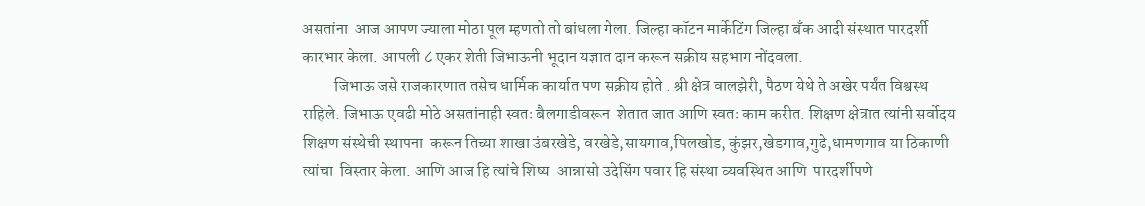असतांना  आज आपण ज्याला मोठा पूल म्हणतो तो बांधला गेला. जिल्हा कॉटन मार्केटिंग जिल्हा बँक आदी संस्थात पारदर्शी  कारभार केला. आपली ८ एकर शेती जिभाऊनी भूदान यज्ञात दान करून सक्रीय सहभाग नोंदवला.
          जिभाऊ जसे राजकारणात तसेच धार्मिक कार्यात पण सक्रीय होते . श्री क्षेत्र वालझेरी, पैठण येथे ते अखेर पर्यंत विश्वस्थ राहिले. जिभाऊ एवढी मोठे असतांनाही स्वतः बैलगाडीवरून  शेतात जात आणि स्वतः काम करीत. शिक्षण क्षेत्रात त्यांनी सर्वोदय शिक्षण संस्थेची स्थापना  करून तिच्या शाखा उंबरखेडे, वरखेडे,सायगाव,पिलखोड, कुंझर,खेडगाव,गुढे,धामणगाव या ठिकाणी त्यांचा  विस्तार केला. आणि आज हि त्यांचे शिष्य  आन्नासो उदेसिंग पवार हि संस्था व्यवस्थित आणि  पारदर्शीपणे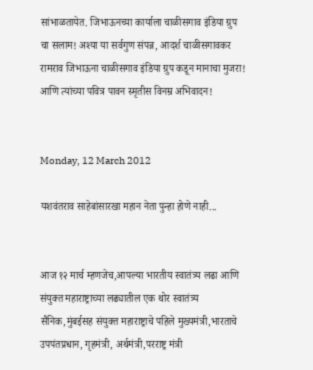सांभाळतायेत. जिभाऊनच्या कार्याला चाळीसगाव इंडिया ग्रुप चा सलाम! अश्या या सर्वगुण संपन्न, आदर्श चाळीसगावकर रामराव जिभाऊना चाळीसगाव इंडिया ग्रुप कडून मानाचा मुजरा! आणि त्यांच्या पवित्र पावन स्मृतीस विनम्र अभिवादन!


Monday, 12 March 2012

यशवंतराव साहेबांसारखा महान नेता पुन्हा होणे नाही...


आज १२ मार्च म्हणजेच,आपल्या भारतीय स्वातंत्र्य लढा आणि संयुक्त महाराष्ट्राच्या लढ्यातील एक थोर स्वातंत्र्य सैनिक,मुंबईसह संयुक्त महाराष्ट्राचे पहिले मुख्यमंत्री,भारताचे उपपंतप्रधान, गृहमंत्री, अर्थमंत्री,परराष्ट्र मंत्री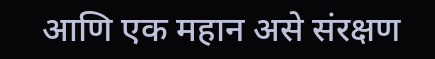आणि एक महान असे संरक्षण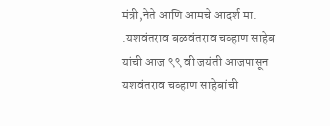मंत्री,नेते आणि आमचे आदर्श मा. .यशवंतराव बळवंतराव चव्हाण साहेब यांची आज ९९ वी जयंती आजपासून यशवंतराव चव्हाण साहेबांची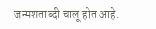जन्मशताब्दी चालू होत आहे.